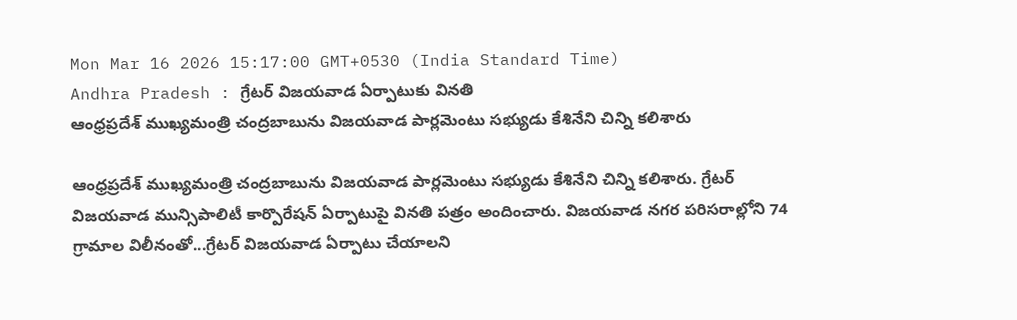Mon Mar 16 2026 15:17:00 GMT+0530 (India Standard Time)
Andhra Pradesh : గ్రేటర్ విజయవాడ ఏర్పాటుకు వినతి
ఆంధ్రప్రదేశ్ ముఖ్యమంత్రి చంద్రబాబును విజయవాడ పార్లమెంటు సభ్యుడు కేశినేని చిన్ని కలిశారు

ఆంధ్రప్రదేశ్ ముఖ్యమంత్రి చంద్రబాబును విజయవాడ పార్లమెంటు సభ్యుడు కేశినేని చిన్ని కలిశారు. గ్రేటర్ విజయవాడ మున్సిపాలిటీ కార్పొరేషన్ ఏర్పాటుపై వినతి పత్రం అందించారు. విజయవాడ నగర పరిసరాల్లోని 74 గ్రామాల విలీనంతో...గ్రేటర్ విజయవాడ ఏర్పాటు చేయాలని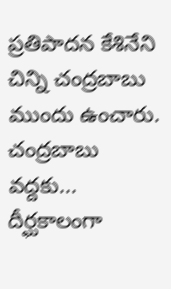ప్రతిపాదన కేశినేని చిన్ని చంద్రబాబు ముందు ఉంచారు.
చంద్రబాబు వద్దకు...
దీర్ఘకాలంగా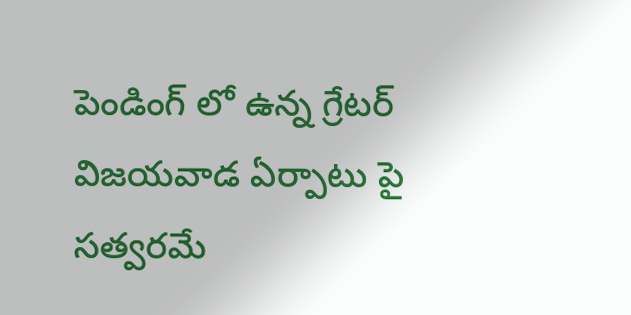పెండింగ్ లో ఉన్న గ్రేటర్ విజయవాడ ఏర్పాటు పై సత్వరమే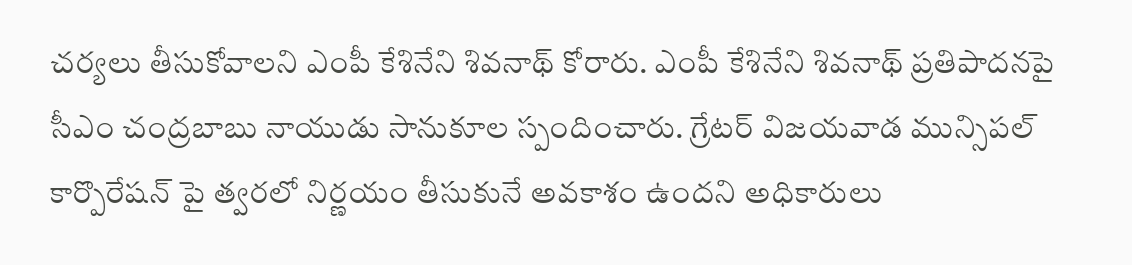చర్యలు తీసుకోవాలని ఎంపీ కేశినేని శివనాథ్ కోరారు. ఎంపీ కేశినేని శివనాథ్ ప్రతిపాదనపై సీఎం చంద్రబాబు నాయుడు సానుకూల స్పందించారు. గ్రేటర్ విజయవాడ మున్సిపల్ కార్పొరేషన్ పై త్వరలో నిర్ణయం తీసుకునే అవకాశం ఉందని అధికారులు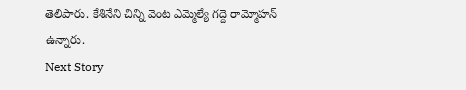తెలిపారు. కేశినేని చిన్ని వెంట ఎమ్మెల్యే గద్దె రామ్మోహన్ ఉన్నారు.
Next Story